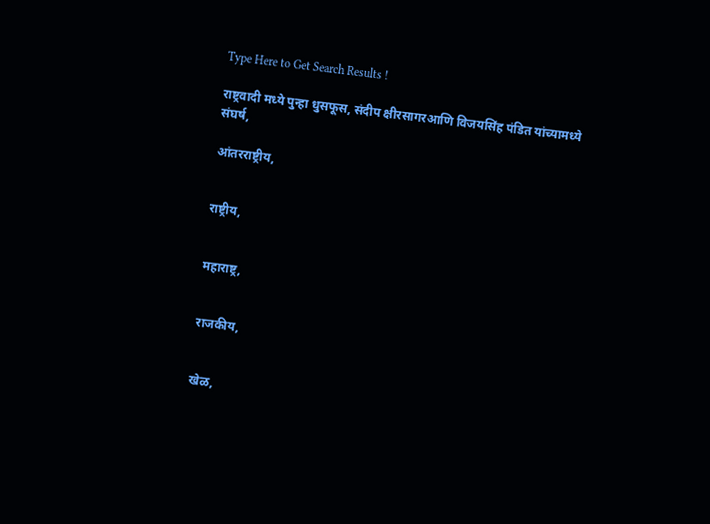Type Here to Get Search Results !

राष्ट्रवादी मध्ये पुन्हा धुसफूस, संदीप क्षीरसागरआणि विजयसिंह पंडित यांच्यामध्ये संघर्ष,

आंतरराष्ट्रीय,


राष्ट्रीय,


महाराष्ट्र,


राजकीय,


खेळ,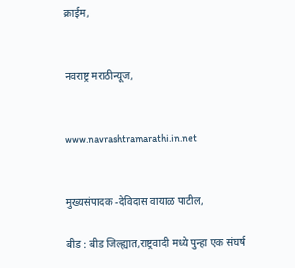क्राईम,


नवराष्ट्र मराठीन्यूज,


www.navrashtramarathi.in.net


मुख्यसंपादक -देविदास वायाळ पाटील,

बीड : बीड जिल्ह्यात,राष्ट्रवादी मध्ये पुन्हा एक संघर्ष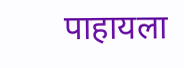पाहायला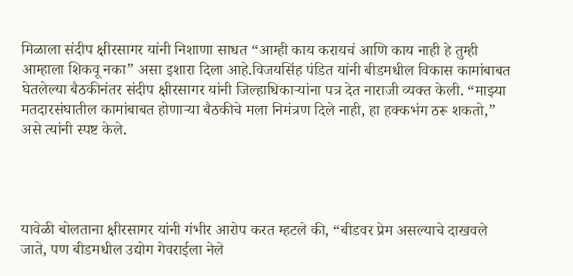मिळाला संदीप क्षीरसागर यांनी निशाणा साधत “आम्ही काय करायचं आणि काय नाही हे तुम्ही आम्हाला शिकवू नका” असा इशारा दिला आहे.विजयसिंह पंडित यांनी बीडमधील विकास कामांबाबत घेतलेल्या बैठकीनंतर संदीप क्षीरसागर यांनी जिल्हाधिकाऱ्यांना पत्र देत नाराजी व्यक्त केली. “माझ्या मतदारसंघातील कामांबाबत होणाऱ्या बैठकीचे मला निमंत्रण दिले नाही, हा हक्कभंग ठरू शकतो,” असे त्यांनी स्पष्ट केले.




यावेळी बोलताना क्षीरसागर यांनी गंभीर आरोप करत म्हटले की, “बीडवर प्रेम असल्याचे दाखवले जाते, पण बीडमधील उद्योग गेवराईला नेले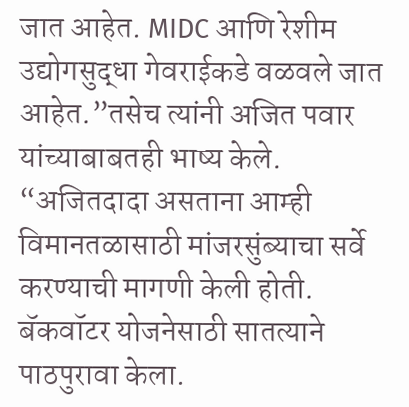जात आहेत. MIDC आणि रेशीम उद्योगसुद्धा गेवराईकडे वळवले जात आहेत.”तसेच त्यांनी अजित पवार यांच्याबाबतही भाष्य केले. “अजितदादा असताना आम्ही विमानतळासाठी मांजरसुंब्याचा सर्वे करण्याची मागणी केली होती. बॅकवॉटर योजनेसाठी सातत्याने पाठपुरावा केला.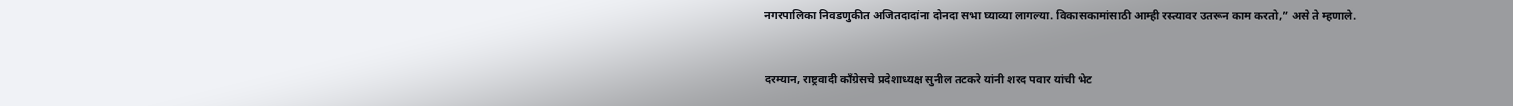नगरपालिका निवडणुकीत अजितदादांना दोनदा सभा घ्याव्या लागल्या. विकासकामांसाठी आम्ही रस्त्यावर उतरून काम करतो,” असे ते म्हणाले.


दरम्यान, राष्ट्रवादी काँग्रेसचे प्रदेशाध्यक्ष सुनील तटकरे यांनी शरद पवार यांची भेट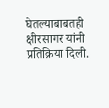घेतल्याबाबतही क्षीरसागर यांनी प्रतिक्रिया दिली.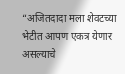“अजितदादा मला शेवटच्या भेटीत आपण एकत्र येणार असल्याचे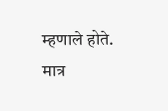म्हणाले होते. मात्र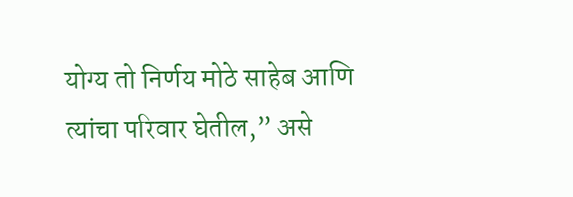योग्य तो निर्णय मोठे साहेब आणि त्यांचा परिवार घेतील,” असे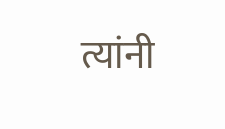त्यांनी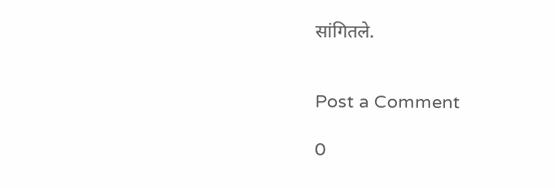सांगितले.


Post a Comment

0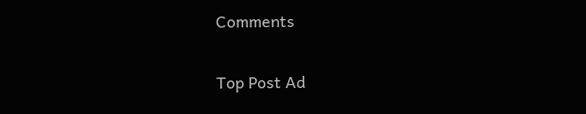Comments

Top Post Ad